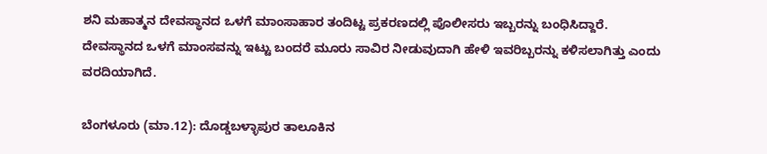ಶನಿ ಮಹಾತ್ಮನ ದೇವಸ್ಥಾನದ ಒಳಗೆ ಮಾಂಸಾಹಾರ ತಂದಿಟ್ಟ ಪ್ರಕರಣದಲ್ಲಿ ಪೊಲೀಸರು ಇಬ್ಬರನ್ನು ಬಂಧಿಸಿದ್ದಾರೆ. ದೇವಸ್ಥಾನದ ಒಳಗೆ ಮಾಂಸವನ್ನು ಇಟ್ಟು ಬಂದರೆ ಮೂರು ಸಾವಿರ ನೀಡುವುದಾಗಿ ಹೇಳಿ ಇವರಿಬ್ಬರನ್ನು ಕಳಿಸಲಾಗಿತ್ತು ಎಂದು ವರದಿಯಾಗಿದೆ.

ಬೆಂಗಳೂರು (ಮಾ.12): ದೊಡ್ಡಬಳ್ಳಾಪುರ ತಾಲೂಕಿನ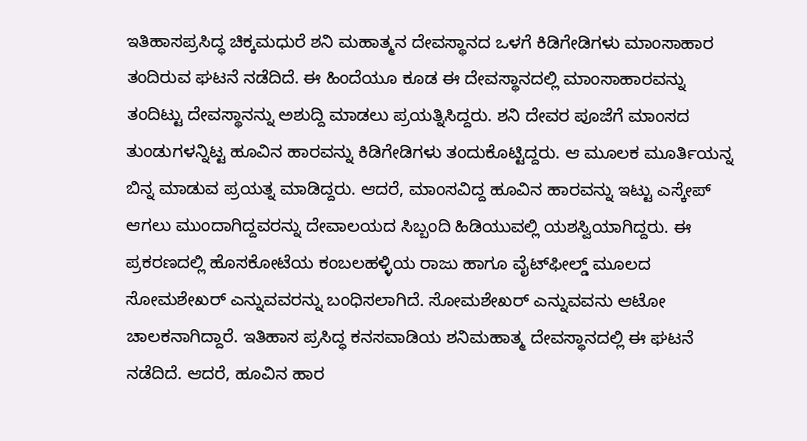ಇತಿಹಾಸಪ್ರಸಿದ್ಧ ಚಿಕ್ಕಮಧುರೆ ಶನಿ ಮಹಾತ್ಮನ ದೇವಸ್ಥಾನದ ಒಳಗೆ ಕಿಡಿಗೇಡಿಗಳು ಮಾಂಸಾಹಾರ ತಂದಿರುವ ಘಟನೆ ನಡೆದಿದೆ. ಈ ಹಿಂದೆಯೂ ಕೂಡ ಈ ದೇವಸ್ಥಾನದಲ್ಲಿ ಮಾಂಸಾಹಾರವನ್ನು ತಂದಿಟ್ಟು ದೇವಸ್ಥಾನನ್ನು ಅಶುದ್ದಿ ಮಾಡಲು ಪ್ರಯತ್ನಿಸಿದ್ದರು. ಶನಿ ದೇವರ ಪೂಜೆಗೆ ಮಾಂಸದ ತುಂಡುಗಳನ್ನಿಟ್ಟ ಹೂವಿನ ಹಾರವನ್ನು ಕಿಡಿಗೇಡಿಗಳು ತಂದುಕೊಟ್ಟಿದ್ದರು. ಆ ಮೂಲಕ ಮೂರ್ತಿಯನ್ನ ಬಿನ್ನ ಮಾಡುವ ಪ್ರಯತ್ನ ಮಾಡಿದ್ದರು. ಆದರೆ, ಮಾಂಸವಿದ್ದ ಹೂವಿನ ಹಾರವನ್ನು ಇಟ್ಟು ಎಸ್ಕೇಪ್‌ ಆಗಲು ಮುಂದಾಗಿದ್ದವರನ್ನು ದೇವಾಲಯದ ಸಿಬ್ಬಂದಿ ಹಿಡಿಯುವಲ್ಲಿ ಯಶಸ್ವಿಯಾಗಿದ್ದರು. ಈ ಪ್ರಕರಣದಲ್ಲಿ ಹೊಸಕೋಟೆಯ ಕಂಬಲಹಳ್ಳಿಯ ರಾಜು ಹಾಗೂ ವೈಟ್‌ಫೀಲ್ಡ್‌ ಮೂಲದ ಸೋಮಶೇಖರ್‌ ಎನ್ನುವವರನ್ನು ಬಂಧಿಸಲಾಗಿದೆ. ಸೋಮಶೇಖರ್‌ ಎನ್ನುವವನು ಆಟೋ ಚಾಲಕನಾಗಿದ್ದಾರೆ. ಇತಿಹಾಸ ಪ್ರಸಿದ್ಧ ಕನಸವಾಡಿಯ ಶನಿಮಹಾತ್ಮ ದೇವಸ್ಥಾನದಲ್ಲಿ ಈ ಘಟನೆ ನಡೆದಿದೆ. ಆದರೆ, ಹೂವಿನ ಹಾರ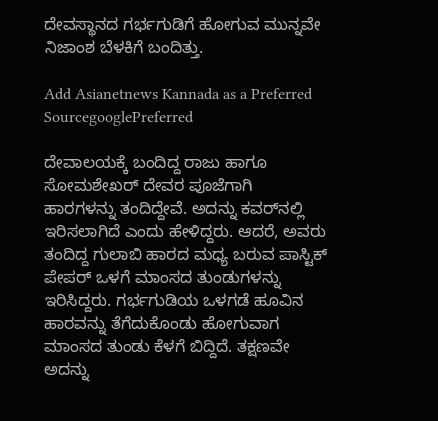ದೇವಸ್ಥಾನದ ಗರ್ಭಗುಡಿಗೆ ಹೋಗುವ ಮುನ್ನವೇ ನಿಜಾಂಶ ಬೆಳಕಿಗೆ ಬಂದಿತ್ತು.

Add Asianetnews Kannada as a Preferred SourcegooglePreferred

ದೇವಾಲಯಕ್ಕೆ ಬಂದಿದ್ದ ರಾಜು ಹಾಗೂ ಸೋಮಶೇಖರ್‌ ದೇವರ ಪೂಜೆಗಾಗಿ ಹಾರಗಳನ್ನು ತಂದಿದ್ದೇವೆ. ಅದನ್ನು ಕವರ್‌ನಲ್ಲಿ ಇರಿಸಲಾಗಿದೆ ಎಂದು ಹೇಳಿದ್ದರು. ಆದರೆ, ಅವರು ತಂದಿದ್ದ ಗುಲಾಬಿ ಹಾರದ ಮಧ್ಯ ಬರುವ ಪಾಸ್ಟಿಕ್‌ ಪೇಪರ್‌ ಒಳಗೆ ಮಾಂಸದ ತುಂಡುಗಳನ್ನು ಇರಿಸಿದ್ದರು. ಗರ್ಭಗುಡಿಯ ಒಳಗಡೆ ಹೂವಿನ ಹಾರವನ್ನು ತೆಗೆದುಕೊಂಡು ಹೋಗುವಾಗ ಮಾಂಸದ ತುಂಡು ಕೆಳಗೆ ಬಿದ್ದಿದೆ. ತಕ್ಷಣವೇ ಅದನ್ನು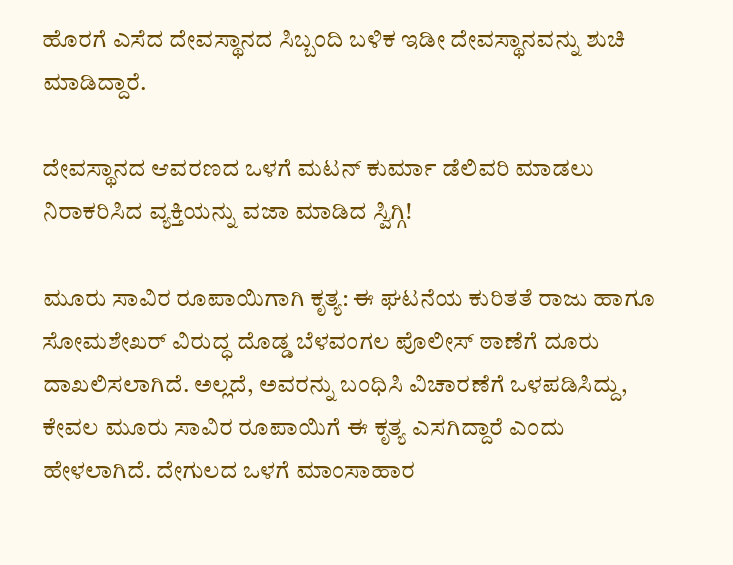ಹೊರಗೆ ಎಸೆದ ದೇವಸ್ಥಾನದ ಸಿಬ್ಬಂದಿ ಬಳಿಕ ಇಡೀ ದೇವಸ್ಥಾನವನ್ನು ಶುಚಿ ಮಾಡಿದ್ದಾರೆ.

ದೇವಸ್ಥಾನದ ಆವರಣದ ಒಳಗೆ ಮಟನ್‌ ಕುರ್ಮಾ ಡೆಲಿವರಿ ಮಾಡಲು ನಿರಾಕರಿಸಿದ ವ್ಯಕ್ತಿಯನ್ನು ವಜಾ ಮಾಡಿದ ಸ್ವಿಗ್ಗಿ!

ಮೂರು ಸಾವಿರ ರೂಪಾಯಿಗಾಗಿ ಕೃತ್ಯ: ಈ ಘಟನೆಯ ಕುರಿತತೆ ರಾಜು ಹಾಗೂ ಸೋಮಶೇಖರ್‌ ವಿರುದ್ಧ ದೊಡ್ಡ ಬೆಳವಂಗಲ ಪೊಲೀಸ್‌ ಠಾಣೆಗೆ ದೂರು ದಾಖಲಿಸಲಾಗಿದೆ. ಅಲ್ಲದೆ, ಅವರನ್ನು ಬಂಧಿಸಿ ವಿಚಾರಣೆಗೆ ಒಳಪಡಿಸಿದ್ದು, ಕೇವಲ ಮೂರು ಸಾವಿರ ರೂಪಾಯಿಗೆ ಈ ಕೃತ್ಯ ಎಸಗಿದ್ದಾರೆ ಎಂದು ಹೇಳಲಾಗಿದೆ. ದೇಗುಲದ ಒಳಗೆ ಮಾಂಸಾಹಾರ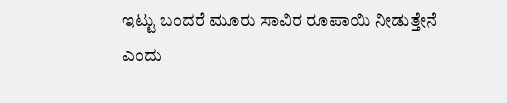ಇಟ್ಟು ಬಂದರೆ ಮೂರು ಸಾವಿರ ರೂಪಾಯಿ ನೀಡುತ್ತೇನೆ ಎಂದು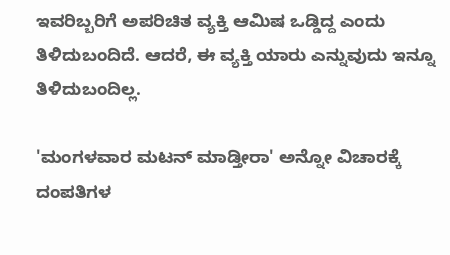ಇವರಿಬ್ಬರಿಗೆ ಅಪರಿಚಿತ ವ್ಯಕ್ತಿ ಆಮಿಷ ಒಡ್ಡಿದ್ದ ಎಂದು ತಿಳಿದುಬಂದಿದೆ. ಆದರೆ, ಈ ವ್ಯಕ್ತಿ ಯಾರು ಎನ್ನುವುದು ಇನ್ನೂ ತಿಳಿದುಬಂದಿಲ್ಲ.

'ಮಂಗಳವಾರ ಮಟನ್‌ ಮಾಡ್ತೀರಾ' ಅನ್ನೋ ವಿಚಾರಕ್ಕೆ ದಂಪತಿಗಳ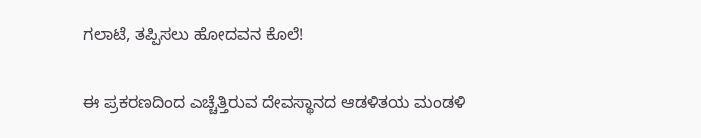ಗಲಾಟೆ, ತಪ್ಪಿಸಲು ಹೋದವನ ಕೊಲೆ!

ಈ ಪ್ರಕರಣದಿಂದ ಎಚ್ಚೆತ್ತಿರುವ ದೇವಸ್ಥಾನದ ಆಡಳಿತಯ ಮಂಡಳಿ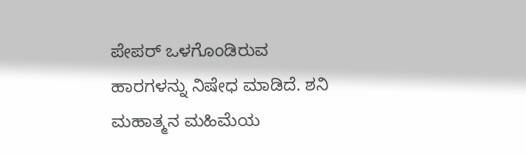ಪೇಪರ್‌ ಒಳಗೊಂಡಿರುವ ಹಾರಗಳನ್ನು ನಿಷೇಧ ಮಾಡಿದೆ. ಶನಿ ಮಹಾತ್ಮನ ಮಹಿಮೆಯ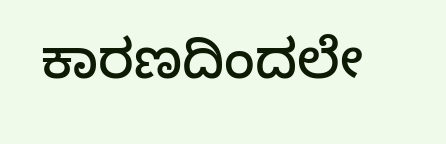ಕಾರಣದಿಂದಲೇ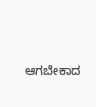ಆಗಬೇಕಾದ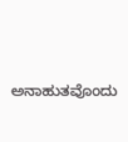ಅನಾಹುತವೊಂದು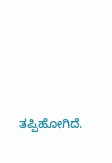ತಪ್ಪಿಹೋಗಿದೆ.